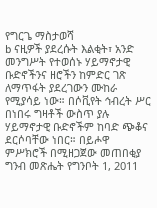የግርጌ ማስታወሻ
b ናዚዎች ያደረሱት እልቂት፣ አንድ መንግሥት የተወሰኑ ሃይማኖታዊ ቡድኖችንና ዘሮችን ከምድር ገጽ ለማጥፋት ያደረገውን ሙከራ የሚያሳይ ነው። በሶቪየት ኅብረት ሥር በነበሩ ግዛቶች ውስጥ ያሉ ሃይማኖታዊ ቡድኖችም ከባድ ጭቆና ደርሶባቸው ነበር። በይሖዋ ምሥክሮች በሚዘጋጀው መጠበቂያ ግንብ መጽሔት የግንቦት 1, 2011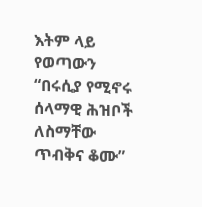እትም ላይ የወጣውን “በሩሲያ የሚኖሩ ሰላማዊ ሕዝቦች ለስማቸው ጥብቅና ቆሙ”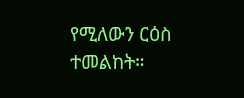የሚለውን ርዕስ ተመልከት።